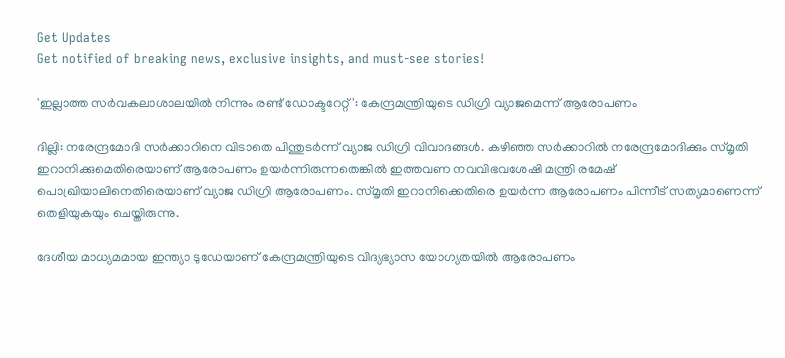Get Updates
Get notified of breaking news, exclusive insights, and must-see stories!

'ഇല്ലാത്ത സര്‍വകലാശാലയില്‍ നിന്നും രണ്ട് ഡോക്ടറേറ്റ്': കേന്ദ്രമന്ത്രിയുടെ ഡിഗ്രി വ്യാജമെന്ന് ആരോപണം

ദില്ലി: നരേന്ദ്രമോദി സര്‍ക്കാറിനെ വിടാതെ പിന്തുടര്‍ന്ന് വ്യാജ ഡിഗ്രി വിവാദങ്ങള്‍. കഴിഞ്ഞ സര്‍ക്കാറില്‍ നരേന്ദ്രമോദിക്കും സ്മൃതി ഇറാനിക്കുമെതിരെയാണ് ആരോപണം ഉയര്‍ന്നിരുന്നതെങ്കില്‍ ഇത്തവണ നവവിഭവശേഷി മന്ത്രി രമേഷ് പൊഖ്രിയാലിനെതിരെയാണ് വ്യാജ ഡിഗ്രി ആരോപണം. സ്മൃതി ഇറാനിക്കെതിരെ ഉയര്‍ന്ന ആരോപണം പിന്നീട് സത്യമാണെന്ന് തെളിയുകയും ചെയ്തിരുന്നു.

ദേശീയ മാധ്യമമായ ഇന്ത്യാ ടുഡേയാണ് കേന്ദ്രമന്ത്രിയുടെ വിദ്യഭ്യാസ യോഗ്യതയില്‍ ആരോപണം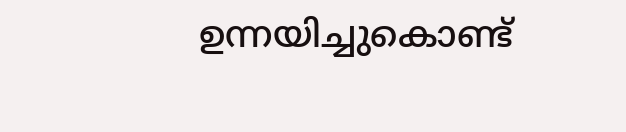ഉന്നയിച്ചുകൊണ്ട്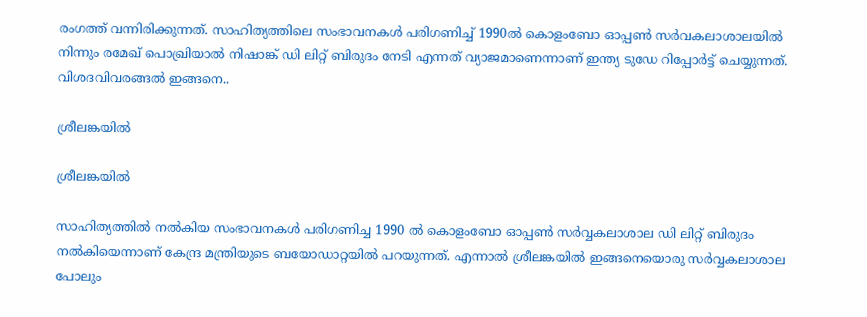രംഗത്ത് വന്നിരിക്കുന്നത്. സാഹിത്യത്തിലെ സംഭാവനകള്‍ പരിഗണിച്ച് 1990ല്‍ കൊളംബോ ഓപ്പണ്‍ സര്‍വകലാശാലയില്‍ നിന്നും രമേഖ് പൊഖ്രിയാല്‍ നിഷാങ്ക് ഡി ലിറ്റ് ബിരുദം നേടി എന്നത് വ്യാജമാണെന്നാണ് ഇന്ത്യ ടുഡേ റിപ്പോര്‍ട്ട് ചെയ്യുന്നത്. വിശദവിവരങ്ങല്‍ ഇങ്ങനെ..

ശ്രീലങ്കയില്‍

ശ്രീലങ്കയില്‍

സാഹിത്യത്തില്‍ നല്‍കിയ സംഭാവനകള്‍ പരിഗണിച്ച 1990 ല്‍ കൊളംബോ ഓപ്പണ്‍ സര്‍വ്വകലാശാല ഡി ലിറ്റ് ബിരുദം നല്‍കിയെന്നാണ് കേന്ദ്ര മന്ത്രിയുടെ ബയോഡാറ്റയില്‍ പറയുന്നത്. എന്നാല്‍ ശ്രീലങ്കയില്‍ ഇങ്ങനെയൊരു സര്‍വ്വകലാശാല പോലും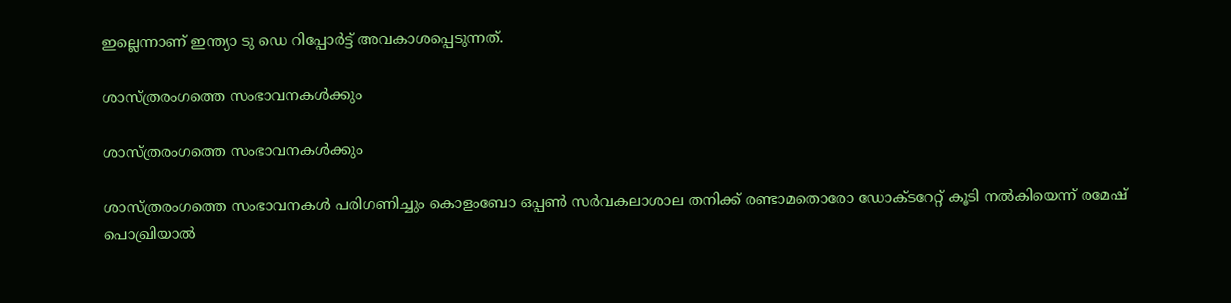ഇല്ലെന്നാണ് ഇന്ത്യാ ടു ഡെ റിപ്പോര്‍ട്ട് അവകാശപ്പെടുന്നത്.

ശാസ്ത്രരംഗത്തെ സംഭാവനകള്‍ക്കും

ശാസ്ത്രരംഗത്തെ സംഭാവനകള്‍ക്കും

ശാസ്ത്രരംഗത്തെ സംഭാവനകള്‍ പരിഗണിച്ചും കൊളംബോ ഒപ്പണ്‍ സര്‍വകലാശാല തനിക്ക് രണ്ടാമതൊരോ ഡോക്ടറേറ്റ് കൂടി നല്‍കിയെന്ന് രമേഷ് പൊഖ്രിയാല്‍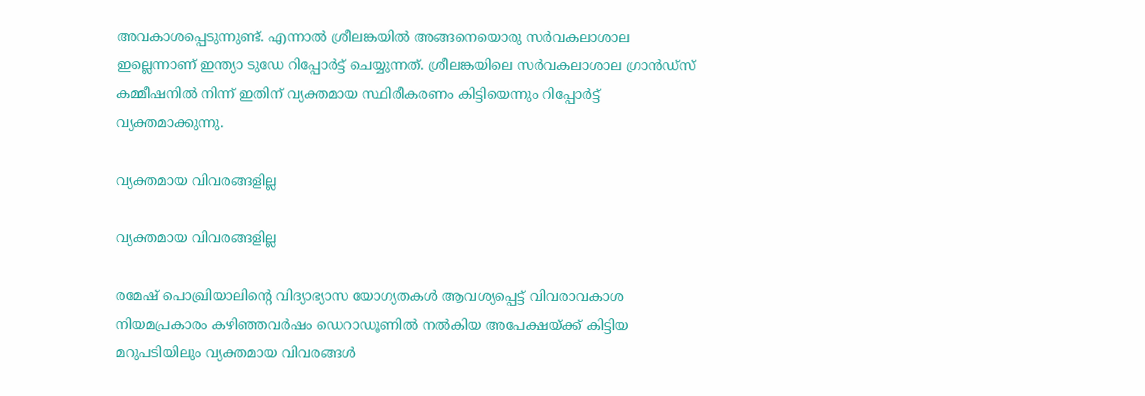അവകാശപ്പെടുന്നുണ്ട്. എന്നാല്‍ ശ്രീലങ്കയില്‍ അങ്ങനെയൊരു സര്‍വകലാശാല ഇല്ലെന്നാണ് ഇന്ത്യാ ടുഡേ റിപ്പോര്‍ട്ട് ചെയ്യുന്നത്. ശ്രീലങ്കയിലെ സര്‍വകലാശാല ഗ്രാന്‍ഡ്‌സ് കമ്മീഷനില്‍ നിന്ന് ഇതിന് വ്യക്തമായ സ്ഥിരീകരണം കിട്ടിയെന്നും റിപ്പോര്‍ട്ട് വ്യക്തമാക്കുന്നു.

വ്യക്തമായ വിവരങ്ങളില്ല

വ്യക്തമായ വിവരങ്ങളില്ല

രമേഷ് പൊഖ്രിയാലിന്‍റെ വിദ്യാഭ്യാസ യോഗ്യതകൾ ആവശ്യപ്പെട്ട് വിവരാവകാശ നിയമപ്രകാരം കഴിഞ്ഞവർഷം ഡെറാഡൂണിൽ നൽകിയ അപേക്ഷയ്ക്ക് കിട്ടിയ മറുപടിയിലും വ്യക്തമായ വിവരങ്ങള്‍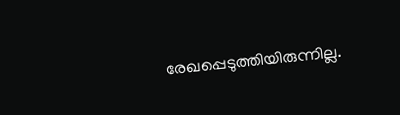രേഖപ്പെടുത്തിയിരുന്നില്ല.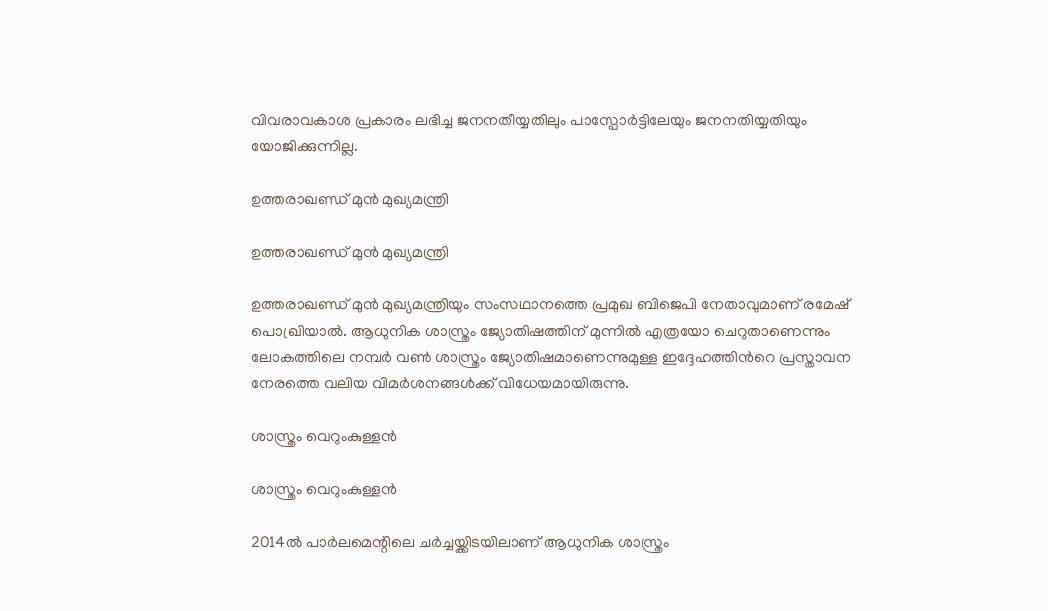വിവരാവകാശ പ്രകാരം ലഭിച്ച ജനനതീയ്യതിലും പാസ്പോര്‍ട്ടിലേയും ജനനതിയ്യതിയും യോജിക്കുന്നില്ല.

ഉത്തരാഖണ്ഡ് മുന്‍ മുഖ്യമന്ത്രി

ഉത്തരാഖണ്ഡ് മുന്‍ മുഖ്യമന്ത്രി

ഉത്തരാഖണ്ഡ് മുന്‍ മുഖ്യമന്ത്രിയും സംസഥാനത്തെ പ്രമുഖ ബിജെപി നേതാവുമാണ് രമേഷ് പൊഖ്രിയാല്‍. ആധുനിക ശാസ്ത്രം ജ്യോതിഷത്തിന് മുന്നില്‍ എത്രയോ ചെറുതാണെന്നും ലോകത്തിലെ നമ്പര്‍ വണ്‍ ശാസ്ത്രം ജ്യോതിഷമാണെന്നുമുള്ള ഇദ്ദേഹത്തിന്‍റെ പ്രസ്താവന നേരത്തെ വലിയ വിമര്‍ശനങ്ങള്‍ക്ക് വിധേയമായിരുന്നു.

ശാസ്ത്രം വെറുംകുള്ളന്‍

ശാസ്ത്രം വെറുംകുള്ളന്‍

2014ല്‍ പാ‍ര്‍ലമെന്റിലെ ച‍ര്‍ച്ചയ്ക്കിടയിലാണ് ആധുനിക ശാസ്ത്രം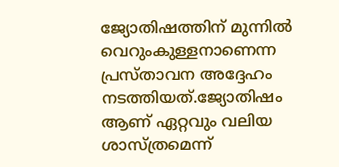ജ്യോതിഷത്തിന് മുന്നില്‍ വെറുംകുള്ളനാണെന്ന പ്രസ്താവന അദ്ദേഹം നടത്തിയത്.ജ്യോതിഷം ആണ് ഏറ്റവും വലിയ ശാസ്ത്രമെന്ന്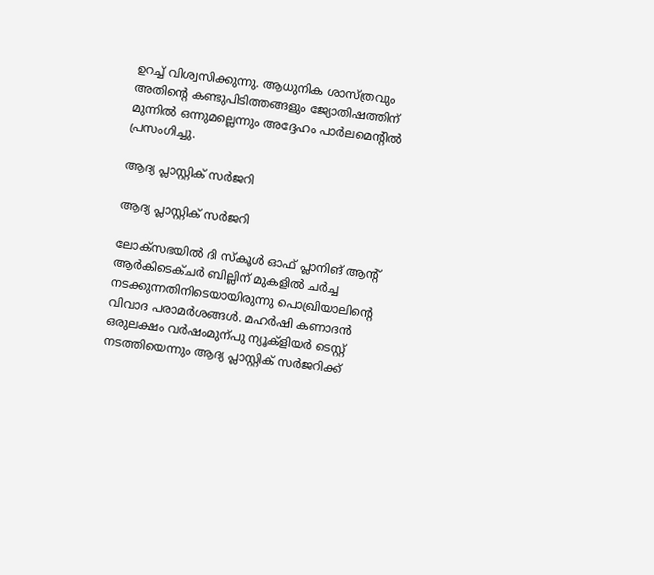ഉറച്ച്‌ വിശ്വസിക്കുന്നു. ആധുനിക ശാസ്ത്രവും അതിന്റെ കണ്ടുപിടിത്തങ്ങളും ജ്യോതിഷത്തിന് മുന്നില്‍ ഒന്നുമല്ലെന്നും അദ്ദേഹം പാര്‍ലമെന്‍റില്‍ പ്രസംഗിച്ചു.

ആദ്യ പ്ലാസ്റ്റിക് സര്‍ജറി

ആദ്യ പ്ലാസ്റ്റിക് സര്‍ജറി

ലോക്സഭയില്‍ ദി സ്കൂള്‍ ഓഫ് പ്ലാനിങ് ആന്റ് ആ‍ര്‍കിടെക്ച‍ര്‍ ബില്ലിന് മുകളില്‍ ചര്‍ച്ച നടക്കുന്നതിനിടെയായിരുന്നു പൊഖ്രിയാലിന്‍റെ വിവാദ പരാമര്‍ശങ്ങള്‍. മഹര്‍ഷി കണാദന്‍ ഒരുലക്ഷം വര്‍ഷംമുന്പു ന്യൂക്ളിയര്‍ ടെസ്റ്റ് നടത്തിയെന്നും ആദ്യ പ്ലാസ്റ്റിക് സര്‍ജറിക്ക്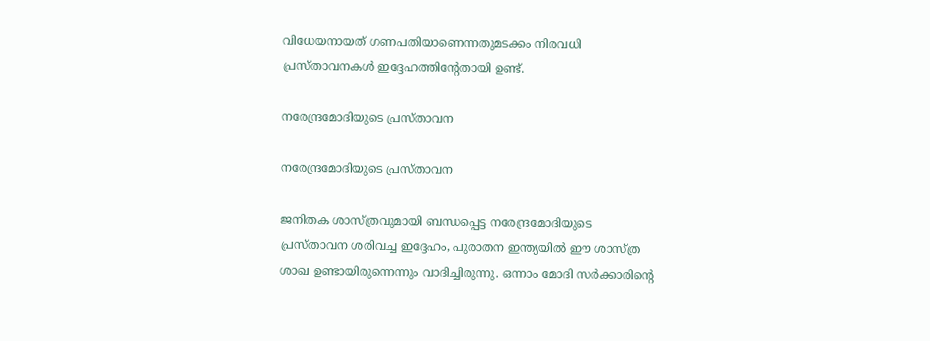വിധേയനായത് ഗണപതിയാണെന്നതുമടക്കം നിരവധി പ്രസ്താവനകള്‍ ഇദ്ദേഹത്തിന്‍റേതായി ഉണ്ട്.

നരേന്ദ്രമോദിയുടെ പ്രസ്താവന

നരേന്ദ്രമോദിയുടെ പ്രസ്താവന

ജനിതക ശാസ്ത്രവുമായി ബന്ധപ്പെട്ട നരേന്ദ്രമോദിയുടെ പ്രസ്താവന ശരിവച്ച ഇദ്ദേഹം, പുരാതന ഇന്ത്യയില്‍ ഈ ശാസ്ത്ര ശാഖ ഉണ്ടായിരുന്നെന്നും വാദിച്ചിരുന്നു. ഒന്നാം മോദി സര്‍ക്കാരിന്റെ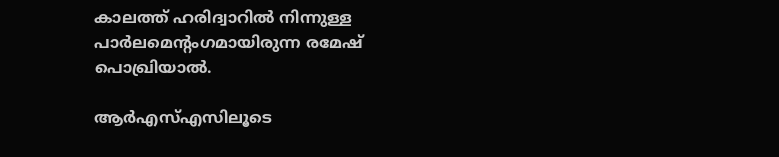കാലത്ത് ഹരിദ്വാറില്‍ നിന്നുള്ള പാര്‍ലമെന്റംഗമായിരുന്ന രമേഷ് പൊഖ്രിയാല്‍.

ആ‍ര്‍എസ്‌എസിലൂടെ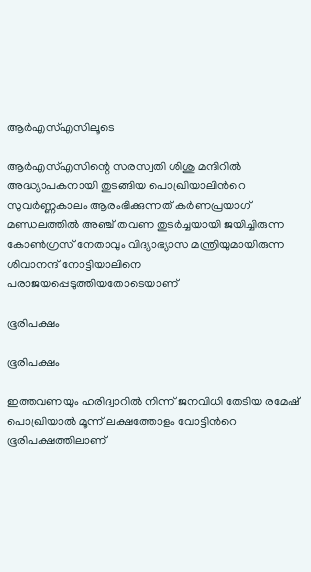ആ‍ര്‍എസ്‌എസിലൂടെ

ആ‍ര്‍എസ്‌എസിന്റെ സരസ്വതി ശിശു മന്ദിറില്‍ അദ്ധ്യാപകനായി തുടങ്ങിയ പൊഖ്രിയാലിന്‍റെ സുവര്‍ണ്ണകാലം ആരംഭിക്കുന്നത് കര്‍ണപ്രയാഗ് മണ്ഡലത്തില്‍ അഞ്ച് തവണ തുടര്‍ച്ചയായി ജയിച്ചിരുന്ന കോണ്‍ഗ്രസ് നേതാവും വിദ്യാഭ്യാസ മന്ത്രിയുമായിരുന്ന ശിവാനന്ദ് നോട്ടിയാലിനെ പരാജയപ്പെടുത്തിയതോടെയാണ്

ഭൂരിപക്ഷം

ഭൂരിപക്ഷം

ഇത്തവണയും ഹരിദ്വാറില്‍ നിന്ന് ജനവിധി തേടിയ രമേഷ് പൊഖ്രിയാൽ മൂന്ന് ലക്ഷത്തോളം വോട്ടിന്‍റെ ഭൂരിപക്ഷത്തിലാണ്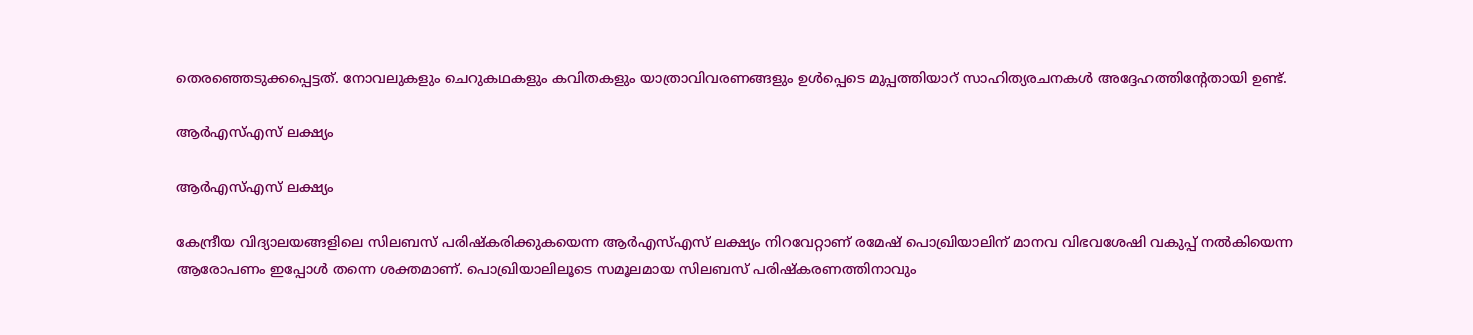തെരഞ്ഞെടുക്കപ്പെട്ടത്. നോവലുകളും ചെറുകഥകളും കവിതകളും യാത്രാവിവരണങ്ങളും ഉൾപ്പെടെ മുപ്പത്തിയാറ് സാഹിത്യരചനകള്‍ അദ്ദേഹത്തിന്‍റേതായി ഉണ്ട്.

ആര്‍എസ്‌എസ് ലക്ഷ്യം

ആര്‍എസ്‌എസ് ലക്ഷ്യം

കേന്ദ്രീയ വിദ്യാലയങ്ങളിലെ സിലബസ് പരിഷ്കരിക്കുകയെന്ന ആര്‍എസ്‌എസ് ലക്ഷ്യം നിറവേറ്റാണ് രമേഷ് പൊഖ്രിയാലിന് മാനവ വിഭവശേഷി വകുപ്പ് നല്‍കിയെന്ന ആരോപണം ഇപ്പോള്‍ തന്നെ ശക്തമാണ്. പൊഖ്രിയാലിലൂടെ സമൂലമായ സിലബസ് പരിഷ്കരണത്തിനാവും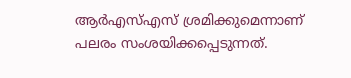ആര്‍എസ്‌എസ് ശ്രമിക്കുമെന്നാണ് പലരം സംശയിക്കപ്പെടുന്നത്.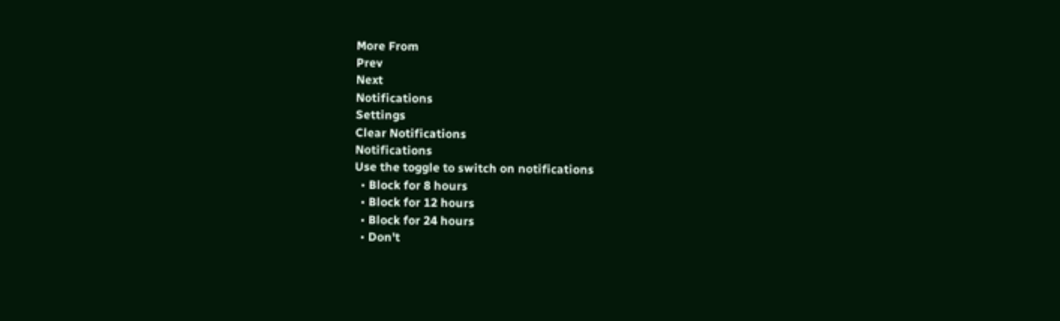More From
Prev
Next
Notifications
Settings
Clear Notifications
Notifications
Use the toggle to switch on notifications
  • Block for 8 hours
  • Block for 12 hours
  • Block for 24 hours
  • Don't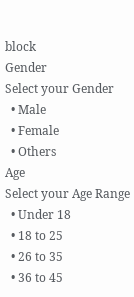block
Gender
Select your Gender
  • Male
  • Female
  • Others
Age
Select your Age Range
  • Under 18
  • 18 to 25
  • 26 to 35
  • 36 to 45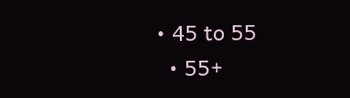• 45 to 55
  • 55+